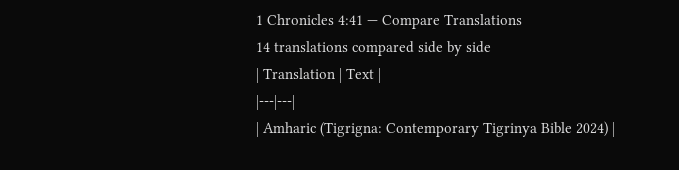1 Chronicles 4:41 — Compare Translations
14 translations compared side by side
| Translation | Text |
|---|---|
| Amharic (Tigrigna: Contemporary Tigrinya Bible 2024) |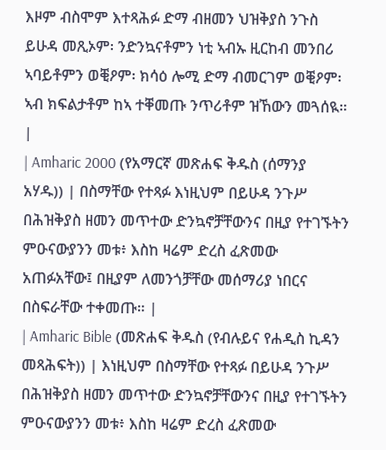እዞም ብስሞም እተጻሕፉ ድማ ብዘመን ህዝቅያስ ንጉስ ይሁዳ መጺኦም፡ ንድንኳናቶምን ነቲ ኣብኡ ዚርከብ መንበሪ ኣባይቶምን ወቒዖም፡ ክሳዕ ሎሚ ድማ ብመርገም ወቒዖም፡ ኣብ ክፍልታቶም ከኣ ተቐመጡ ንጥሪቶም ዝኸውን መጓሰዪ። |
| Amharic 2000 (የአማርኛ መጽሐፍ ቅዱስ (ሰማንያ አሃዱ)) | በስማቸው የተጻፉ እነዚህም በይሁዳ ንጉሥ በሕዝቅያስ ዘመን መጥተው ድንኳኖቻቸውንና በዚያ የተገኙትን ምዑናውያንን መቱ፥ እስከ ዛሬም ድረስ ፈጽመው አጠፉአቸው፤ በዚያም ለመንጎቻቸው መሰማሪያ ነበርና በስፍራቸው ተቀመጡ። |
| Amharic Bible (መጽሐፍ ቅዱስ (የብሉይና የሐዲስ ኪዳን መጻሕፍት)) | እነዚህም በስማቸው የተጻፉ በይሁዳ ንጉሥ በሕዝቅያስ ዘመን መጥተው ድንኳኖቻቸውንና በዚያ የተገኙትን ምዑናውያንን መቱ፥ እስከ ዛሬም ድረስ ፈጽመው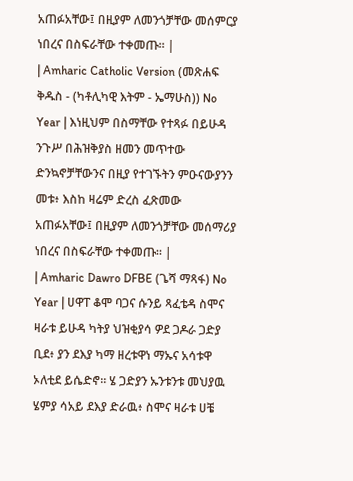አጠፉአቸው፤ በዚያም ለመንጎቻቸው መሰምርያ ነበረና በስፍራቸው ተቀመጡ። |
| Amharic Catholic Version (መጽሐፍ ቅዱስ - (ካቶሊካዊ እትም - ኤማሁስ)) No Year | እነዚህም በስማቸው የተጻፉ በይሁዳ ንጉሥ በሕዝቅያስ ዘመን መጥተው ድንኳኖቻቸውንና በዚያ የተገኙትን ምዑናውያንን መቱ፥ እስከ ዛሬም ድረስ ፈጽመው አጠፉአቸው፤ በዚያም ለመንጎቻቸው መሰማሪያ ነበረና በስፍራቸው ተቀመጡ። |
| Amharic Dawro DFBE (ጌሻ ማጻፋ) No Year | ሀዋፐ ቆሞ ባጋና ሱንይ ጻፈቴዳ ስሞና ዛራቱ ይሁዳ ካትያ ህዝቂያሳ ዎደ ጋዶራ ጋድያ ቢደ፥ ያን ደእያ ካማ ዘረቱዋነ ማኡና አሳቱዋ ኦለቲደ ይሴድኖ። ሄ ጋድያን ኡንቱንቱ መህያዉ ሄምያ ሳአይ ደእያ ድራዉ፥ ስሞና ዛራቱ ሀቼ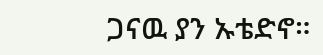ጋናዉ ያን ኡቴድኖ።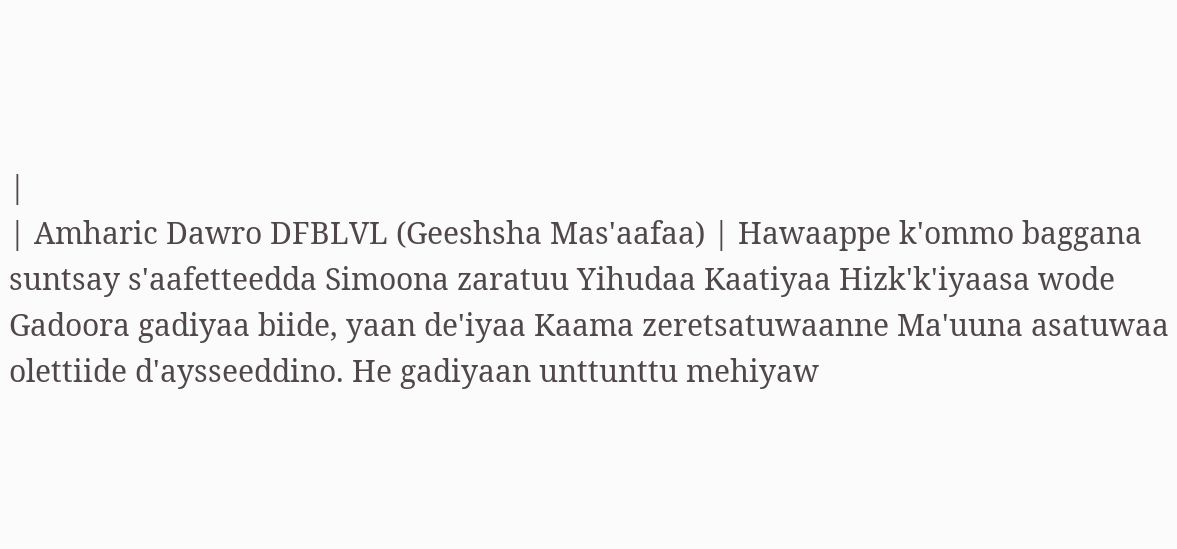|
| Amharic Dawro DFBLVL (Geeshsha Mas'aafaa) | Hawaappe k'ommo baggana suntsay s'aafetteedda Simoona zaratuu Yihudaa Kaatiyaa Hizk'k'iyaasa wode Gadoora gadiyaa biide, yaan de'iyaa Kaama zeretsatuwaanne Ma'uuna asatuwaa olettiide d'aysseeddino. He gadiyaan unttunttu mehiyaw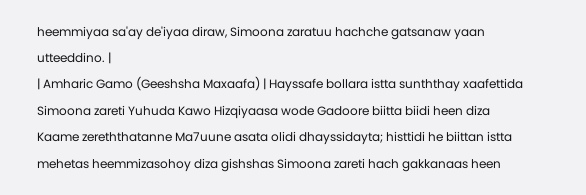heemmiyaa sa'ay de'iyaa diraw, Simoona zaratuu hachche gatsanaw yaan utteeddino. |
| Amharic Gamo (Geeshsha Maxaafa) | Hayssafe bollara istta sunththay xaafettida Simoona zareti Yuhuda Kawo Hizqiyaasa wode Gadoore biitta biidi heen diza Kaame zereththatanne Ma7uune asata olidi dhayssidayta; histtidi he biittan istta mehetas heemmizasohoy diza gishshas Simoona zareti hach gakkanaas heen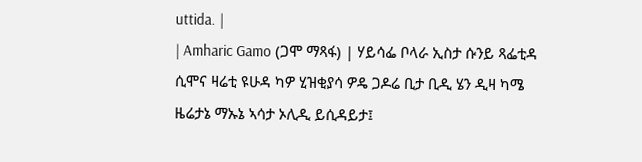uttida. |
| Amharic Gamo (ጋሞ ማጻፋ) | ሃይሳፌ ቦላራ ኢስታ ሱንይ ጻፌቲዳ ሲሞና ዛሬቲ ዩሁዳ ካዎ ሂዝቂያሳ ዎዴ ጋዶሬ ቢታ ቢዲ ሄን ዲዛ ካሜ ዜሬታኔ ማኡኔ ኣሳታ ኦሊዲ ይሲዳይታ፤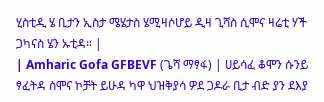ሂስቲዲ ሄ ቢታን ኢስታ ሜሄታስ ሄሚዛሶሆይ ዲዛ ጊሻስ ሲሞና ዛሬቲ ሃች ጋካናስ ሄን ኡቲዳ። |
| Amharic Gofa GFBEVF (ጌሻ ማፃፋ) | ሀይሳፈ ቆሞን ሱንይ ፃፈትዳ ስሞና ኮቻት ይሁዳ ካዋ ህዝቅያሳ ዎደ ጋዶራ ቢታ ብድ ያን ደእያ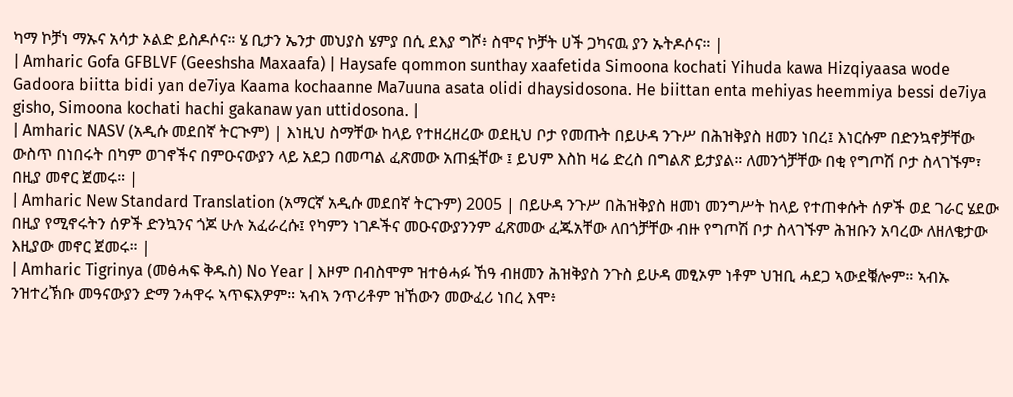ካማ ኮቻነ ማኡና አሳታ ኦልድ ይስዶሶና። ሄ ቢታን ኤንታ መህያስ ሄምያ በሲ ደእያ ግሾ፥ ስሞና ኮቻት ሀች ጋካናዉ ያን ኡትዶሶና። |
| Amharic Gofa GFBLVF (Geeshsha Maxaafa) | Haysafe qommon sunthay xaafetida Simoona kochati Yihuda kawa Hizqiyaasa wode Gadoora biitta bidi yan de7iya Kaama kochaanne Ma7uuna asata olidi dhaysidosona. He biittan enta mehiyas heemmiya bessi de7iya gisho, Simoona kochati hachi gakanaw yan uttidosona. |
| Amharic NASV (አዲሱ መደበኛ ትርጒም) | እነዚህ ስማቸው ከላይ የተዘረዘረው ወደዚህ ቦታ የመጡት በይሁዳ ንጉሥ በሕዝቅያስ ዘመን ነበረ፤ እነርሱም በድንኳኖቻቸው ውስጥ በነበሩት በካም ወገኖችና በምዑናውያን ላይ አደጋ በመጣል ፈጽመው አጠፏቸው ፤ ይህም እስከ ዛሬ ድረስ በግልጽ ይታያል። ለመንጎቻቸው በቂ የግጦሽ ቦታ ስላገኙም፣ በዚያ መኖር ጀመሩ። |
| Amharic New Standard Translation (አማርኛ አዲሱ መደበኛ ትርጉም) 2005 | በይሁዳ ንጉሥ በሕዝቅያስ ዘመነ መንግሥት ከላይ የተጠቀሱት ሰዎች ወደ ገራር ሄደው በዚያ የሚኖሩትን ሰዎች ድንኳንና ጎጆ ሁሉ አፈራረሱ፤ የካምን ነገዶችና መዑናውያንንም ፈጽመው ፈጁአቸው ለበጎቻቸው ብዙ የግጦሽ ቦታ ስላገኙም ሕዝቡን አባረው ለዘለቄታው እዚያው መኖር ጀመሩ። |
| Amharic Tigrinya (መፅሓፍ ቅዱስ) No Year | እዞም በብስሞም ዝተፅሓፉ ኸዓ ብዘመን ሕዝቅያስ ንጉስ ይሁዳ መፂኦም ነቶም ህዝቢ ሓደጋ ኣውደቑሎም። ኣብኡ ንዝተረኽቡ መዓናውያን ድማ ንሓዋሩ ኣጥፍእዎም። ኣብኣ ንጥሪቶም ዝኸውን መውፈሪ ነበረ እሞ፥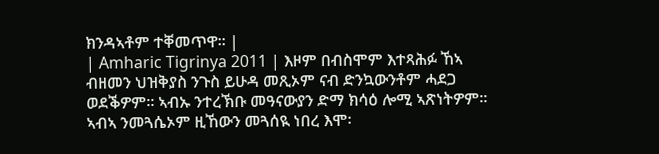ክንዳኣቶም ተቐመጥዋ። |
| Amharic Tigrinya 2011 | እዞም በብስሞም እተጻሕፉ ኸኣ ብዘመን ህዝቅያስ ንጉስ ይሁዳ መጺኦም ናብ ድንኳውንቶም ሓደጋ ወደቕዎም። ኣብኡ ንተረኽቡ መዓናውያን ድማ ክሳዕ ሎሚ ኣጽነትዎም። ኣብኣ ንመጓሴኦም ዚኸውን መጓሰዪ ነበረ እሞ፡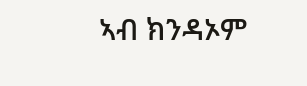ኣብ ክንዳኦም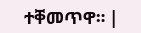ተቐመጥዋ። |